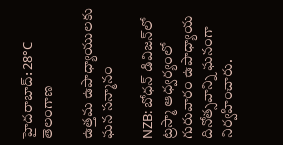హైదరాబాద్: 28°C
తెలంగాణ

ఉత్తమ ఉపాధ్యాయులకు ఘన సన్మానం

NZB: బోధన్ డివిజన్‌లో ట్రస్మా ఆధ్వర్యంలో గురువారం ఉపాధ్యాయ దినోత్సవాన్ని ఘనంగా నిర్వహించారు.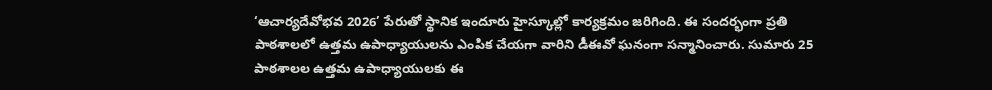‘ఆచార్యదేవోభవ 2026’ పేరుతో స్థానిక ఇందూరు హైస్కూల్లో కార్యక్రమం జరిగింది. ఈ సందర్భంగా ప్రతి పాఠశాలలో ఉత్తమ ఉపాధ్యాయులను ఎంపిక చేయగా వారిని డీఈవో ఘనంగా సన్మానించారు. సుమారు 25 పాఠశాలల ఉత్తమ ఉపాధ్యాయులకు ఈ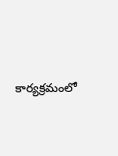కార్యక్రమంలో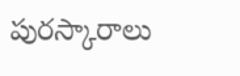పురస్కారాలు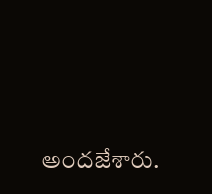అందజేశారు.